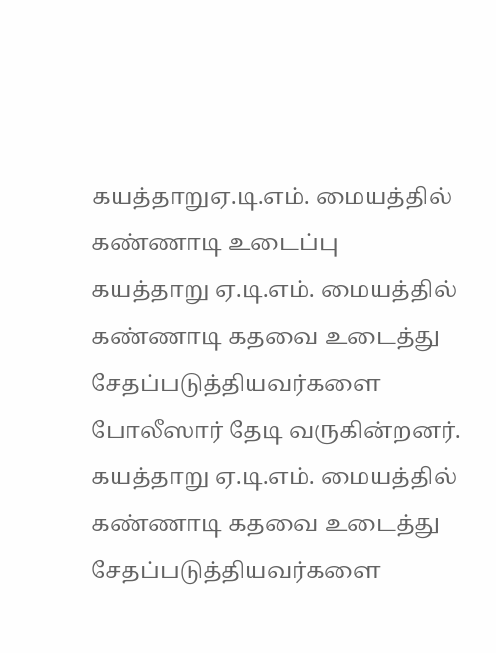கயத்தாறுஏ.டி.எம். மையத்தில் கண்ணாடி உடைப்பு
கயத்தாறு ஏ.டி.எம். மையத்தில் கண்ணாடி கதவை உடைத்து சேதப்படுத்தியவர்களை போலீஸார் தேடி வருகின்றனர்.
கயத்தாறு ஏ.டி.எம். மையத்தில் கண்ணாடி கதவை உடைத்து சேதப்படுத்தியவர்களை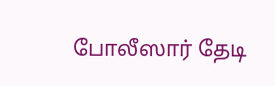போலீஸார் தேடி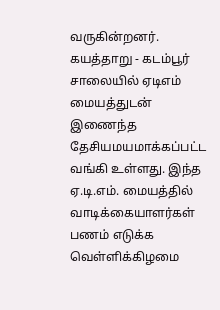வருகின்றனர்.
கயத்தாறு - கடம்பூர் சாலையில் ஏடிஎம் மையத்துடன் இணைந்த தேசியமயமாக்கப்பட்ட வங்கி உள்ளது. இந்த ஏ.டி.எம். மையத்தில் வாடிக்கையாளர்கள் பணம் எடுக்க வெள்ளிக்கிழமை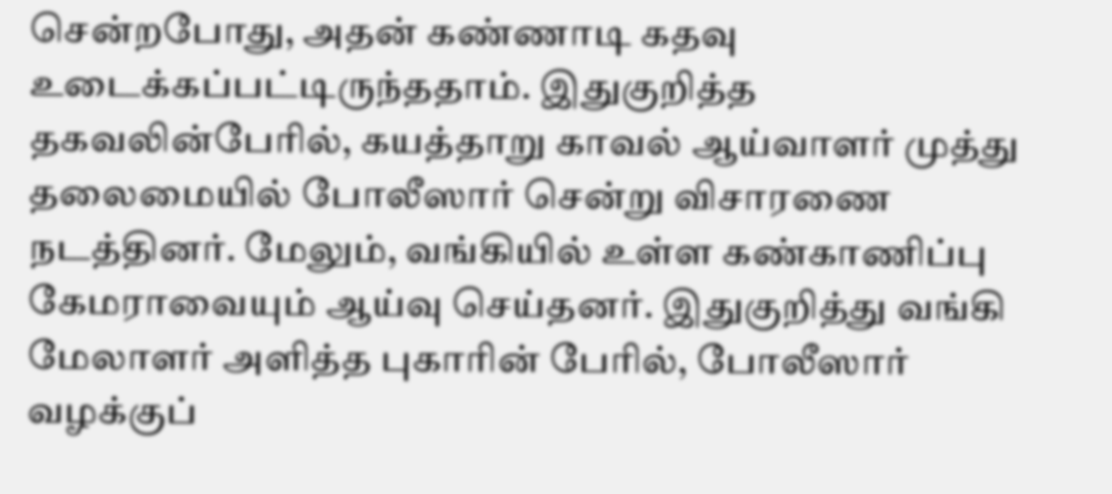சென்றபோது, அதன் கண்ணாடி கதவு உடைக்கப்பட்டிருந்ததாம். இதுகுறித்த தகவலின்பேரில், கயத்தாறு காவல் ஆய்வாளர் முத்து தலைமையில் போலீஸார் சென்று விசாரணை நடத்தினர். மேலும், வங்கியில் உள்ள கண்காணிப்பு கேமராவையும் ஆய்வு செய்தனர். இதுகுறித்து வங்கி மேலாளர் அளித்த புகாரின் பேரில், போலீஸார் வழக்குப்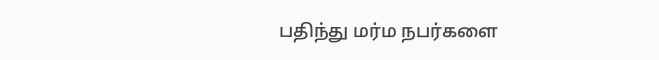பதிந்து மர்ம நபர்களை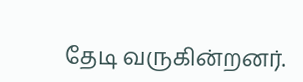தேடி வருகின்றனர்.